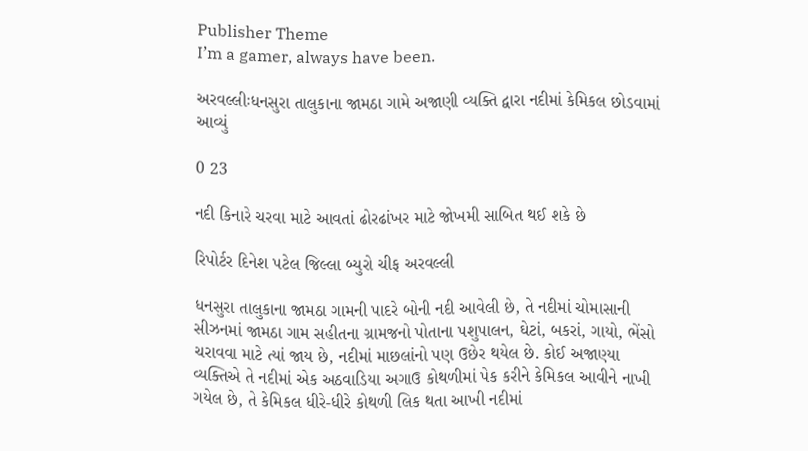Publisher Theme
I’m a gamer, always have been.

અરવલ્લીઃધનસુરા તાલુકાના જામઠા ગામે અજાણી વ્યક્તિ દ્વારા નદીમાં કેમિકલ છોડવામાં આવ્યું

0 23

નદી કિનારે ચરવા માટે આવતાં ઢોરઢાંખર માટે જોખમી સાબિત થઈ શકે છે

રિપોર્ટર દિનેશ પટેલ જિલ્લા બ્યુરો ચીફ અરવલ્લી

ધનસુરા તાલુકાના જામઠા ગામની પાદરે બોની નદી આવેલી છે, તે નદીમાં ચોમાસાની સીઝનમાં જામઠા ગામ સહીતના ગ્રામજનો પોતાના પશુપાલન, ઘેટાં, બકરાં, ગાયો, ભેંસો ચરાવવા માટે ત્યાં જાય છે, નદીમાં માછલાંનો પણ ઉછેર થયેલ છે. કોઈ અજાણ્યા વ્યક્તિએ તે નદીમાં એક અઠવાડિયા અગાઉ કોથળીમાં પેક કરીને કેમિકલ આવીને નાખી ગયેલ છે, તે કેમિકલ ધીરે-ધીરે કોથળી લિક થતા આખી નદીમાં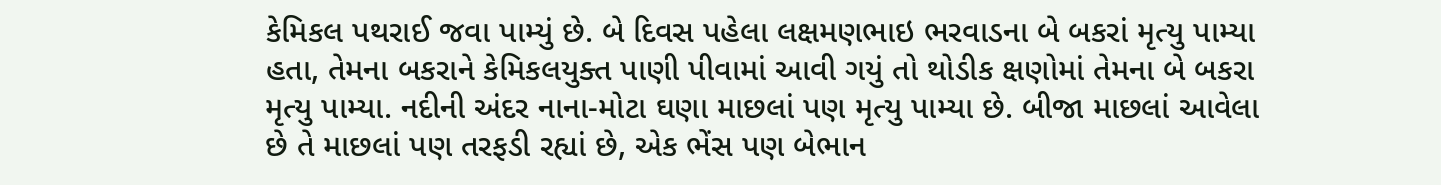કેમિકલ પથરાઈ જવા પામ્યું છે. બે દિવસ પહેલા લક્ષમણભાઇ ભરવાડના બે બકરાં મૃત્યુ પામ્યા હતા, તેમના બકરાને કેમિકલયુક્ત પાણી પીવામાં આવી ગયું તો થોડીક ક્ષણોમાં તેમના બે બકરા મૃત્યુ પામ્યા. નદીની અંદર નાના-મોટા ઘણા માછલાં પણ મૃત્યુ પામ્યા છે. બીજા માછલાં આવેલા છે તે માછલાં પણ તરફડી રહ્યાં છે, એક ભેંસ પણ બેભાન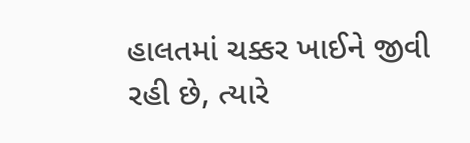હાલતમાં ચક્કર ખાઈને જીવી રહી છે, ત્યારે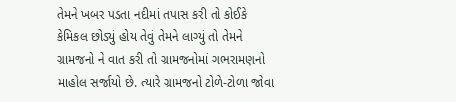તેમને ખબર પડતા નદીમાં તપાસ કરી તો કોઈકે કેમિકલ છોડ્યું હોય તેવું તેમને લાગ્યું તો તેમને ગ્રામજનો ને વાત કરી તો ગ્રામજનોમાં ગભરામણનો માહોલ સર્જાયો છે. ત્યારે ગ્રામજનો ટોળે-ટોળા જોવા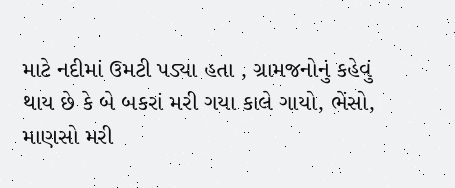માટે નદીમાં ઉમટી પડ્યા હતા , ગ્રામજનોનું કહેવું થાય છે કે બે બકરાં મરી ગયા કાલે ગાયો, ભેંસો, માણસો મરી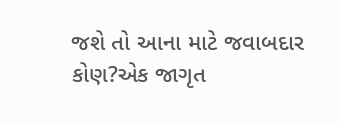જશે તો આના માટે જવાબદાર કોણ?એક જાગૃત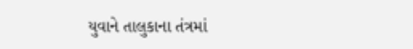યુવાને તાલુકાના તંત્રમાં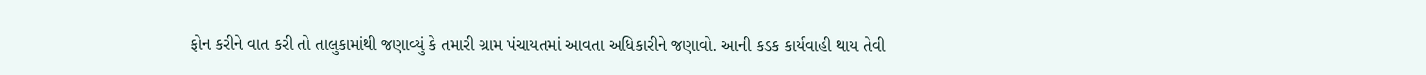ફોન કરીને વાત કરી તો તાલુકામાંથી જણાવ્યું કે તમારી ગ્રામ પંચાયતમાં આવતા અધિકારીને જણાવો. આની કડક કાર્યવાહી થાય તેવી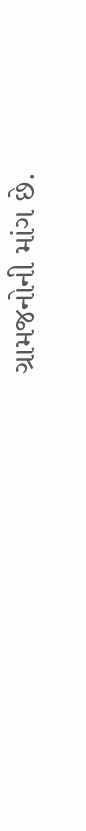ગ્રામજનોની માંગ છે.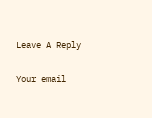Leave A Reply

Your email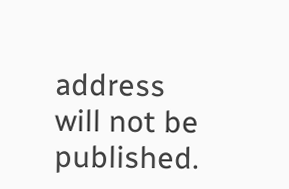address will not be published.